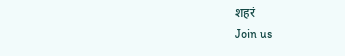शहरं
Join us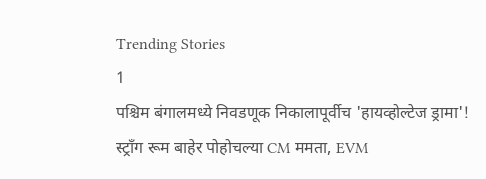Trending Stories
1
पश्चिम बंगालमध्ये निवडणूक निकालापूर्वीच 'हायव्होल्टेज ड्रामा'! स्ट्राँग रूम बाहेर पोहोचल्या CM ममता, EVM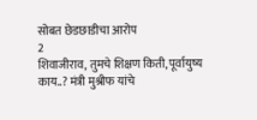सोबत छेडछाडीचा आरोप
2
शिवाजीराव, तुमचे शिक्षण किती, पूर्वायुष्य काय..? मंत्री मुश्रीफ यांचे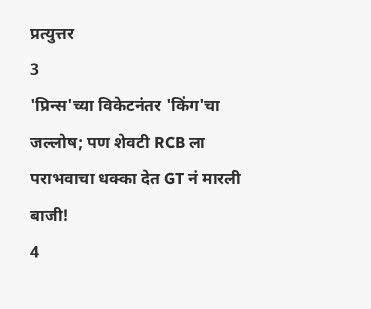प्रत्युत्तर
3
'प्रिन्स'च्या विकेटनंतर 'किंग'चा जल्लोष; पण शेवटी RCB ला पराभवाचा धक्का देत GT नं मारली बाजी!
4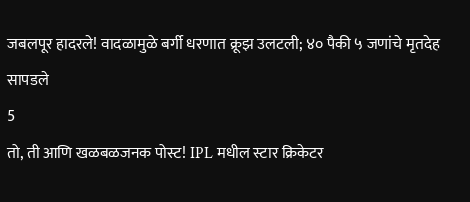जबलपूर हादरले! वादळामुळे बर्गी धरणात क्रूझ उलटली; ४० पैकी ५ जणांचे मृतदेह सापडले
5
तो, ती आणि खळबळजनक पोस्ट! IPL मधील स्टार क्रिकेटर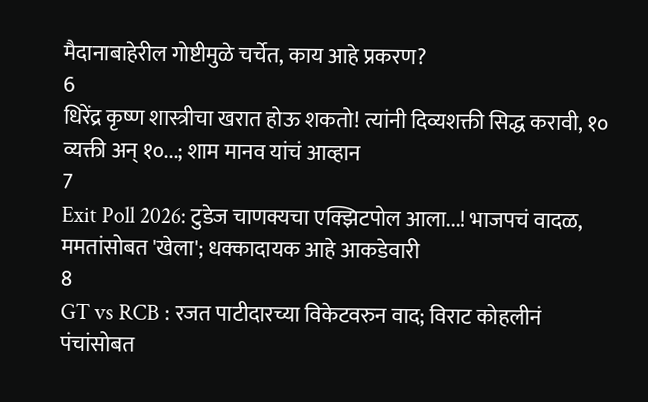मैदानाबाहेरील गोष्टीमुळे चर्चेत, काय आहे प्रकरण?
6
धिरेंद्र कृष्ण शास्त्रीचा खरात होऊ शकतो! त्यांनी दिव्यशक्ती सिद्ध करावी, १० व्यक्ती अन् १०...; शाम मानव यांचं आव्हान
7
Exit Poll 2026: टुडेज चाणक्यचा एक्झिटपोल आला...! भाजपचं वादळ, ममतांसोबत 'खेला'; धक्कादायक आहे आकडेवारी
8
GT vs RCB : रजत पाटीदारच्या विकेटवरुन वाद; विराट कोहलीनं पंचांसोबत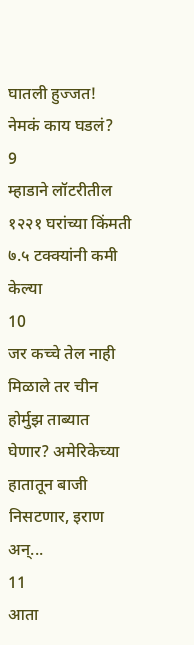घातली हुज्जत! नेमकं काय घडलं?
9
म्हाडाने लॉटरीतील १२२१ घरांच्या किंमती ७.५ टक्क्यांनी कमी केल्या
10
जर कच्चे तेल नाही मिळाले तर चीन होर्मुझ ताब्यात घेणार? अमेरिकेच्या हातातून बाजी निसटणार, इराण अन्...
11
आता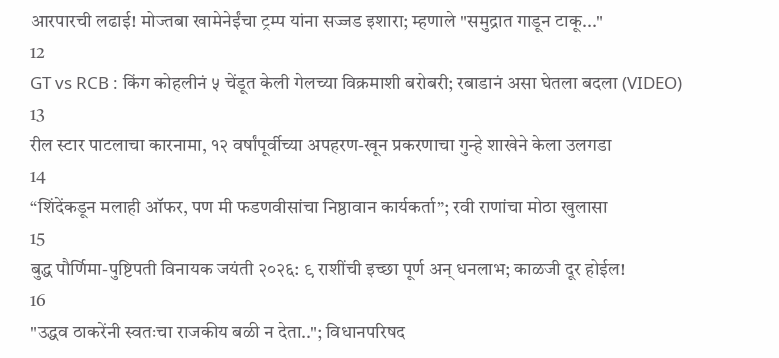आरपारची लढाई! मोज्तबा खामेनेईंचा ट्रम्प यांना सज्जड इशारा; म्हणाले "समुद्रात गाडून टाकू..."
12
GT vs RCB : किंग कोहलीनं ५ चेंडूत केली गेलच्या विक्रमाशी बरोबरी; रबाडानं असा घेतला बदला (VIDEO)
13
रील स्टार पाटलाचा कारनामा, १२ वर्षांपूर्वीच्या अपहरण-खून प्रकरणाचा गुन्हे शाखेने केला उलगडा
14
“शिंदेंकडून मलाही ऑफर, पण मी फडणवीसांचा निष्ठावान कार्यकर्ता”; रवी राणांचा मोठा खुलासा
15
बुद्ध पौर्णिमा-पुष्टिपती विनायक जयंती २०२६: ९ राशींची इच्छा पूर्ण अन् धनलाभ; काळजी दूर होईल!
16
"उद्धव ठाकरेंनी स्वतःचा राजकीय बळी न देता.."; विधानपरिषद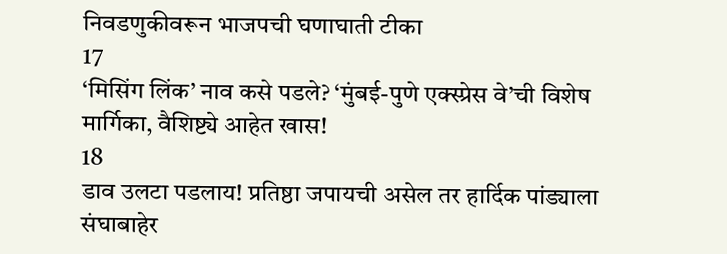निवडणुकीवरून भाजपची घणाघाती टीका
17
‘मिसिंग लिंक’ नाव कसे पडले? ‘मुंबई-पुणे एक्स्प्रेस वे’ची विशेष मार्गिका, वैशिष्ट्ये आहेत खास!
18
डाव उलटा पडलाय! प्रतिष्ठा जपायची असेल तर हार्दिक पांड्याला संघाबाहेर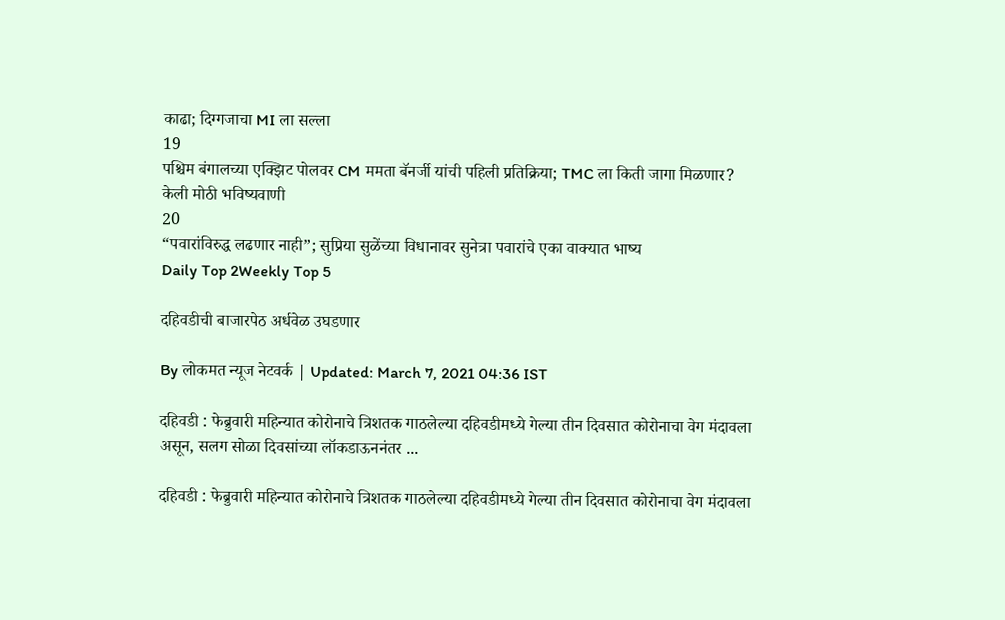काढा; दिग्गजाचा MI ला सल्ला
19
पश्चिम बंगालच्या एक्झिट पोलवर CM ममता बॅनर्जी यांची पहिली प्रतिक्रिया; TMC ला किती जागा मिळणार? केली मोठी भविष्यवाणी
20
“पवारांविरुद्ध लढणार नाही”; सुप्रिया सुळेंच्या विधानावर सुनेत्रा पवारांचे एका वाक्यात भाष्य
Daily Top 2Weekly Top 5

दहिवडीची बाजारपेठ अर्धवेळ उघडणार

By लोकमत न्यूज नेटवर्क | Updated: March 7, 2021 04:36 IST

दहिवडी : फेब्रुवारी महिन्यात कोरोनाचे त्रिशतक गाठलेल्या दहिवडीमध्ये गेल्या तीन दिवसात कोरोनाचा वेग मंदावला असून, सलग सोळा दिवसांच्या लॉकडाऊननंतर ...

दहिवडी : फेब्रुवारी महिन्यात कोरोनाचे त्रिशतक गाठलेल्या दहिवडीमध्ये गेल्या तीन दिवसात कोरोनाचा वेग मंदावला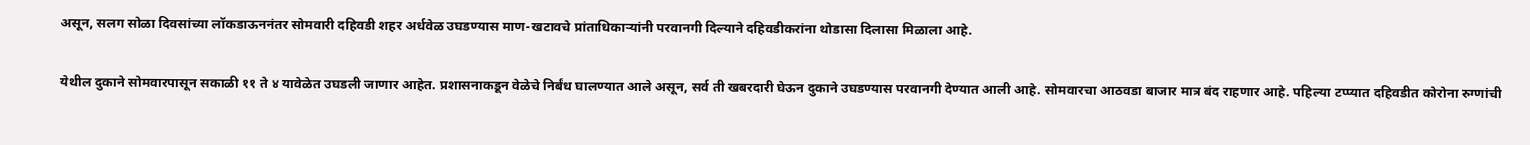असून, सलग सोळा दिवसांच्या लॉकडाऊननंतर सोमवारी दहिवडी शहर अर्धवेळ उघडण्यास माण-खटावचे प्रांताधिकाऱ्यांनी परवानगी दिल्याने दहिवडीकरांना थोडासा दिलासा मिळाला आहे.

येथील दुकाने सोमवारपासून सकाळी ११ ते ४ यावेळेत उघडली जाणार आहेत. प्रशासनाकडून वेळेचे निर्बंध घालण्यात आले असून, सर्व ती खबरदारी घेऊन दुकाने उघडण्यास परवानगी देण्यात आली आहे. सोमवारचा आठवडा बाजार मात्र बंद राहणार आहे. पहिल्या टप्प्यात दहिवडीत कोरोना रुग्णांची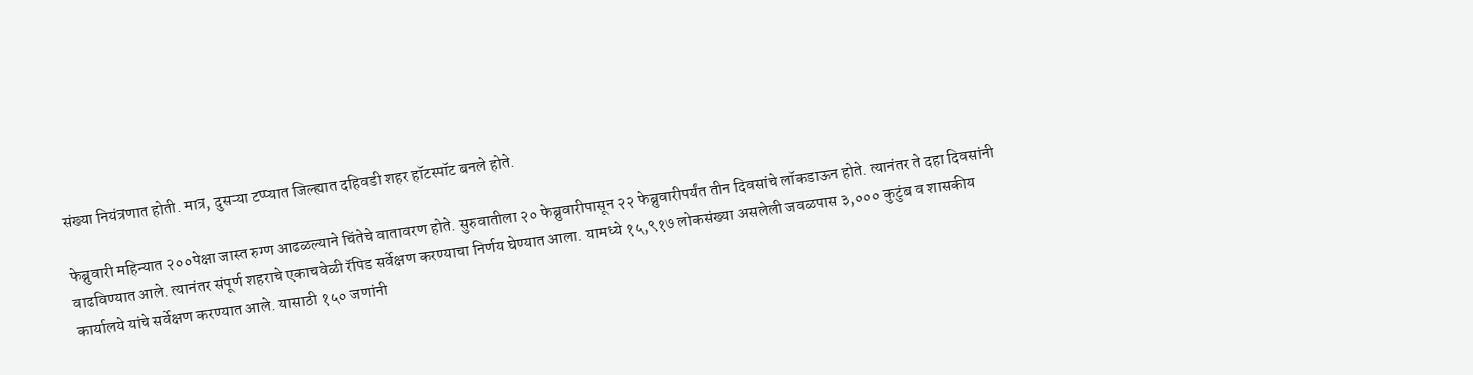संख्या नियंत्रणात होती. मात्र, दुसऱ्या टप्प्यात जिल्ह्यात दहिवडी शहर हॉटस्पॉट बनले होते.

फेब्रुवारी महिन्यात २००पेक्षा जास्त रुग्ण आढळल्याने चिंतेचे वातावरण होते. सुरुवातीला २० फेब्रुवारीपासून २२ फेब्रुवारीपर्यंत तीन दिवसांचे लॉकडाऊन होते. त्यानंतर ते दहा दिवसांनी वाढविण्यात आले. त्यानंतर संपूर्ण शहराचे एकाचवेळी रॅपिड सर्वेक्षण करण्याचा निर्णय घेण्यात आला. यामध्ये १५,९१७ लोकसंख्या असलेली जवळपास ३,००० कुटुंब व शासकीय कार्यालये यांचे सर्वेक्षण करण्यात आले. यासाठी १५० जणांनी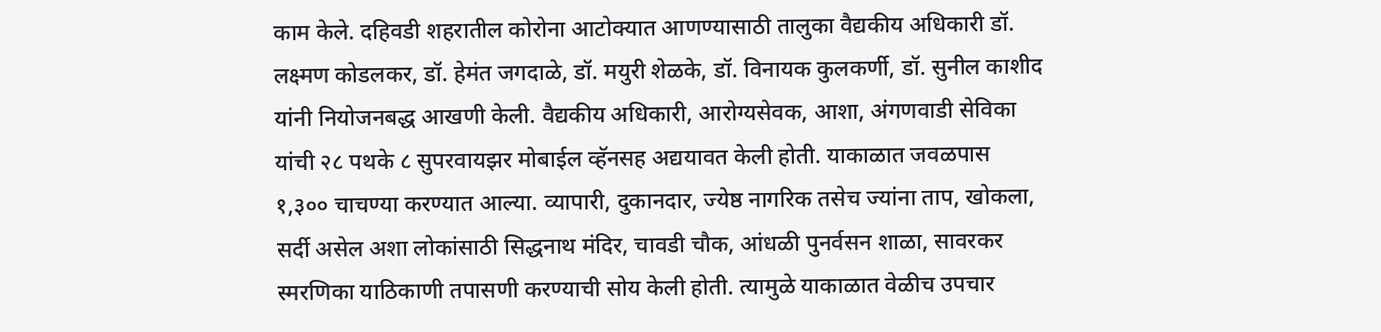काम केले. दहिवडी शहरातील कोरोना आटोक्यात आणण्यासाठी तालुका वैद्यकीय अधिकारी डॉ. लक्ष्मण कोडलकर, डॉ. हेमंत जगदाळे, डॉ. मयुरी शेळके, डॉ. विनायक कुलकर्णी, डॉ. सुनील काशीद यांनी नियोजनबद्ध आखणी केली. वैद्यकीय अधिकारी, आरोग्यसेवक, आशा, अंगणवाडी सेविका यांची २८ पथके ८ सुपरवायझर मोबाईल व्हॅनसह अद्ययावत केली होती. याकाळात जवळपास १,३०० चाचण्या करण्यात आल्या. व्यापारी, दुकानदार, ज्येष्ठ नागरिक तसेच ज्यांना ताप, खोकला, सर्दी असेल अशा लोकांसाठी सिद्धनाथ मंदिर, चावडी चौक, आंधळी पुनर्वसन शाळा, सावरकर स्मरणिका याठिकाणी तपासणी करण्याची सोय केली होती. त्यामुळे याकाळात वेळीच उपचार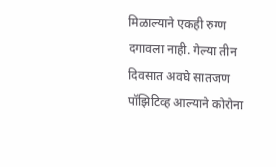मिळाल्याने एकही रुग्ण दगावला नाही. गेल्या तीन दिवसात अवघे सातजण पॉझिटिव्ह आल्याने कोरोना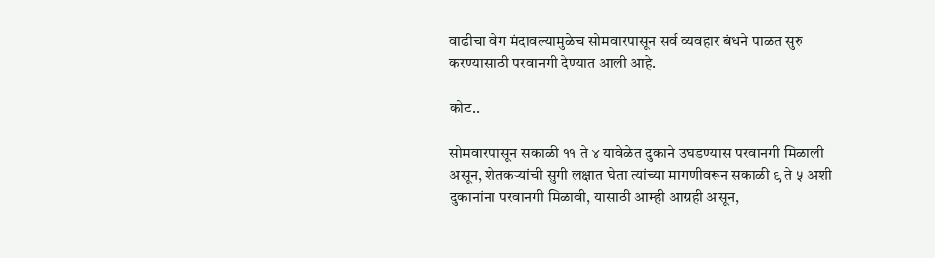वाढीचा वेग मंदावल्यामुळेच सोमवारपासून सर्व व्यवहार बंधने पाळत सुरु करण्यासाठी परवानगी देण्यात आली आहे.

कोट..

सोमवारपासून सकाळी ११ ते ४ यावेळेत दुकाने उघडण्यास परवानगी मिळाली असून, शेतकऱ्यांची सुगी लक्षात घेता त्यांच्या मागणीवरून सकाळी ९ ते ५ अशी दुकानांना परवानगी मिळावी, यासाठी आम्ही आग्रही असून,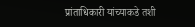प्रांताधिकारी यांच्याकडे तशी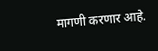मागणी करणार आहे.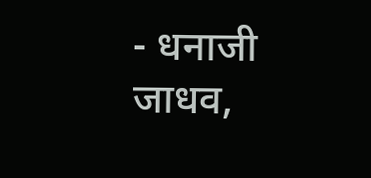- धनाजी जाधव,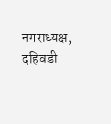नगराध्यक्ष, दहिवडी